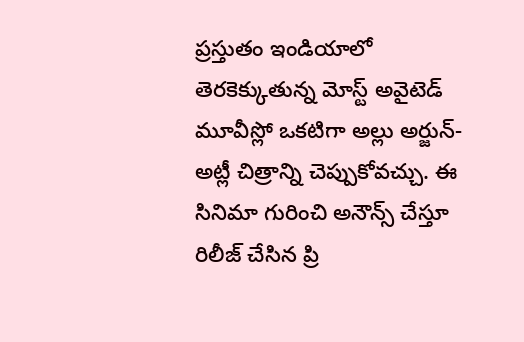ప్రస్తుతం ఇండియాలో తెరకెక్కుతున్న మోస్ట్ అవైటెడ్ మూవీస్లో ఒకటిగా అల్లు అర్జున్-అట్లీ చిత్రాన్ని చెప్పుకోవచ్చు. ఈ సినిమా గురించి అనౌన్స్ చేస్తూ రిలీజ్ చేసిన ప్రి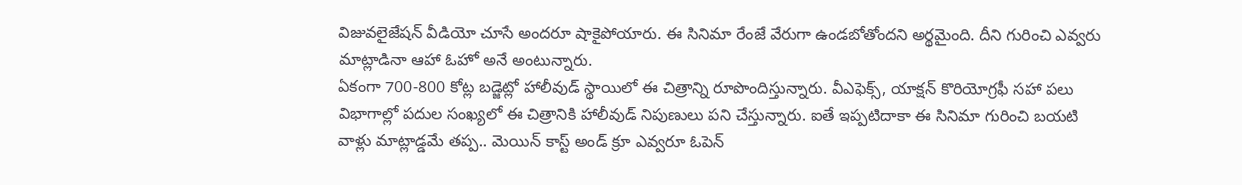విజువలైజేషన్ వీడియో చూసే అందరూ షాకైపోయారు. ఈ సినిమా రేంజే వేరుగా ఉండబోతోందని అర్థమైంది. దీని గురించి ఎవ్వరు మాట్లాడినా ఆహా ఓహో అనే అంటున్నారు.
ఏకంగా 700-800 కోట్ల బడ్జెట్లో హాలీవుడ్ స్థాయిలో ఈ చిత్రాన్ని రూపొందిస్తున్నారు. వీఎఫెక్స్, యాక్షన్ కొరియోగ్రఫీ సహా పలు విభాగాల్లో పదుల సంఖ్యలో ఈ చిత్రానికి హాలీవుడ్ నిపుణులు పని చేస్తున్నారు. ఐతే ఇప్పటిదాకా ఈ సినిమా గురించి బయటి వాళ్లు మాట్లాడ్డమే తప్ప.. మెయిన్ కాస్ట్ అండ్ క్రూ ఎవ్వరూ ఓపెన్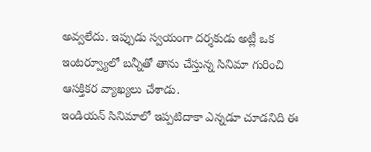అవ్వలేదు. ఇప్పుడు స్వయంగా దర్శకుడు అట్లీ ఒక ఇంటర్వ్యూలో బన్నీతో తాను చేస్తున్న సినిమా గురించి ఆసక్తికర వ్యాఖ్యలు చేశాడు.
ఇండియన్ సినిమాలో ఇప్పటిదాకా ఎన్నడూ చూడనిది ఈ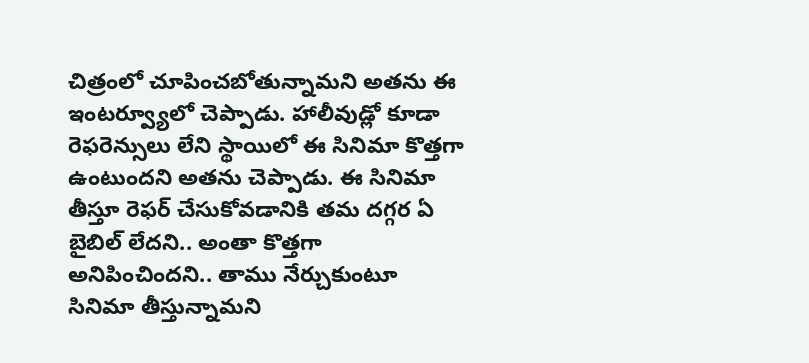చిత్రంలో చూపించబోతున్నామని అతను ఈ ఇంటర్వ్యూలో చెప్పాడు. హాలీవుడ్లో కూడా రెఫరెన్సులు లేని స్థాయిలో ఈ సినిమా కొత్తగా ఉంటుందని అతను చెప్పాడు. ఈ సినిమా తీస్తూ రెఫర్ చేసుకోవడానికి తమ దగ్గర ఏ బైబిల్ లేదని.. అంతా కొత్తగా అనిపించిందని.. తాము నేర్చుకుంటూ సినిమా తీస్తున్నామని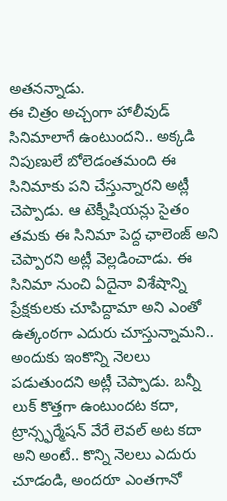అతనన్నాడు.
ఈ చిత్రం అచ్చంగా హాలీవుడ్ సినిమాలాగే ఉంటుందని.. అక్కడి నిపుణులే బోలెడంతమంది ఈ సినిమాకు పని చేస్తున్నారని అట్లీ చెప్పాడు. ఆ టెక్నీషియన్లు సైతం తమకు ఈ సినిమా పెద్ద ఛాలెంజ్ అని చెప్పారని అట్లీ వెల్లడించాడు. ఈ సినిమా నుంచి ఏదైనా విశేషాన్ని ప్రేక్షకులకు చూపిద్దామా అని ఎంతో ఉత్కంఠగా ఎదురు చూస్తున్నామని.. అందుకు ఇంకొన్ని నెలలు పడుతుందని అట్లీ చెప్పాడు. బన్నీ లుక్ కొత్తగా ఉంటుందట కదా, ట్రాన్స్ఫర్మేషన్ వేరే లెవల్ అట కదా అని అంటే.. కొన్ని నెలలు ఎదురు చూడండి, అందరూ ఎంతగానో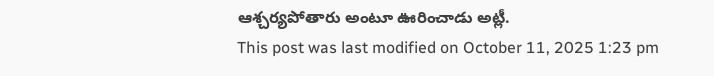ఆశ్చర్యపోతారు అంటూ ఊరించాడు అట్లీ.
This post was last modified on October 11, 2025 1:23 pm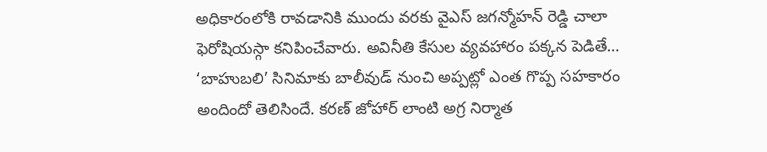అధికారంలోకి రావడానికి ముందు వరకు వైఎస్ జగన్మోహన్ రెడ్డి చాలా ఫెరోషియస్గా కనిపించేవారు. అవినీతి కేసుల వ్యవహారం పక్కన పెడితే…
‘బాహుబలి’ సినిమాకు బాలీవుడ్ నుంచి అప్పట్లో ఎంత గొప్ప సహకారం అందిందో తెలిసిందే. కరణ్ జోహార్ లాంటి అగ్ర నిర్మాత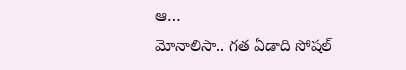ఆ…
మోనాలిసా.. గత ఏడాది సోషల్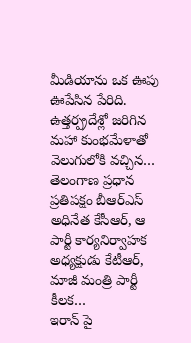మీడియాను ఒక ఊపు ఊపేసిన పేరిది. ఉత్తర్ప్రదేశ్లో జరిగిన మహా కుంభమేళాతో వెలుగులోకి వచ్చిన…
తెలంగాణ ప్రధాన ప్రతిపక్షం బీఆర్ఎస్ అధినేత కేసీఆర్, ఆ పార్టీ కార్యనిర్వాహక అధ్యక్షుడు కేటీఆర్, మాజీ మంత్రి పార్టీ కీలక…
ఇరాన్ పై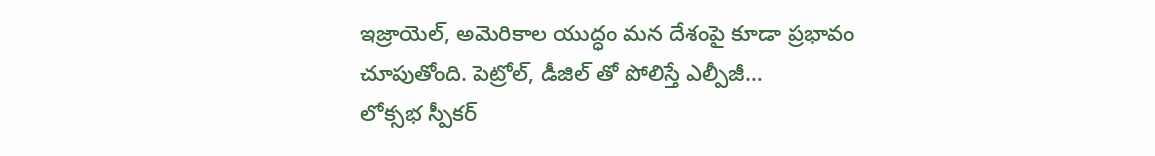ఇజ్రాయెల్, అమెరికాల యుద్ధం మన దేశంపై కూడా ప్రభావం చూపుతోంది. పెట్రోల్, డీజిల్ తో పోలిస్తే ఎల్పీజీ…
లోక్సభ స్పీకర్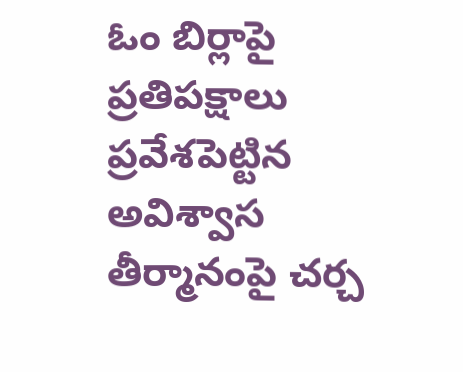ఓం బిర్లాపై ప్రతిపక్షాలు ప్రవేశపెట్టిన అవిశ్వాస తీర్మానంపై చర్చ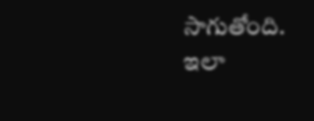సాగుతోంది. ఇలా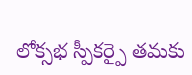లోక్సభ స్పీకర్పై తమకు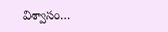విశ్వాసం…